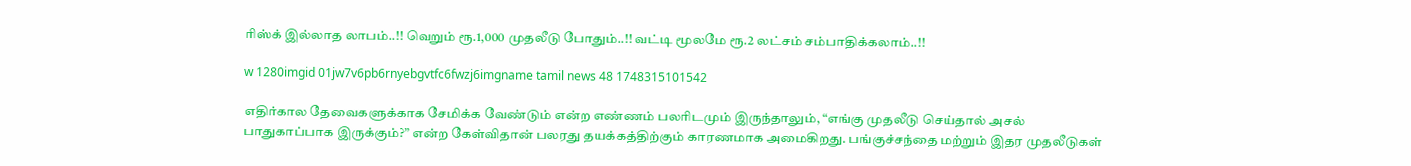ரிஸ்க் இல்லாத லாபம்..!! வெறும் ரூ.1,000 முதலீடு போதும்..!! வட்டி மூலமே ரூ.2 லட்சம் சம்பாதிக்கலாம்..!!

w 1280imgid 01jw7v6pb6rnyebgvtfc6fwzj6imgname tamil news 48 1748315101542

எதிர்கால தேவைகளுக்காக சேமிக்க வேண்டும் என்ற எண்ணம் பலரிடமும் இருந்தாலும், “எங்கு முதலீடு செய்தால் அசல் பாதுகாப்பாக இருக்கும்?” என்ற கேள்விதான் பலரது தயக்கத்திற்கும் காரணமாக அமைகிறது. பங்குச்சந்தை மற்றும் இதர முதலீடுகள்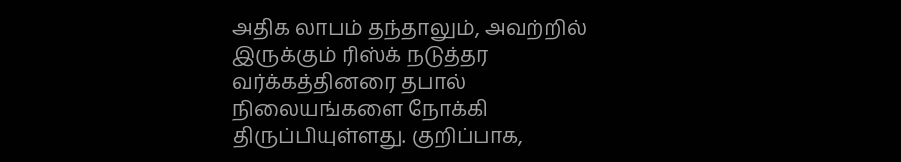அதிக லாபம் தந்தாலும், அவற்றில் இருக்கும் ரிஸ்க் நடுத்தர வர்க்கத்தினரை தபால் நிலையங்களை நோக்கி திருப்பியுள்ளது. குறிப்பாக,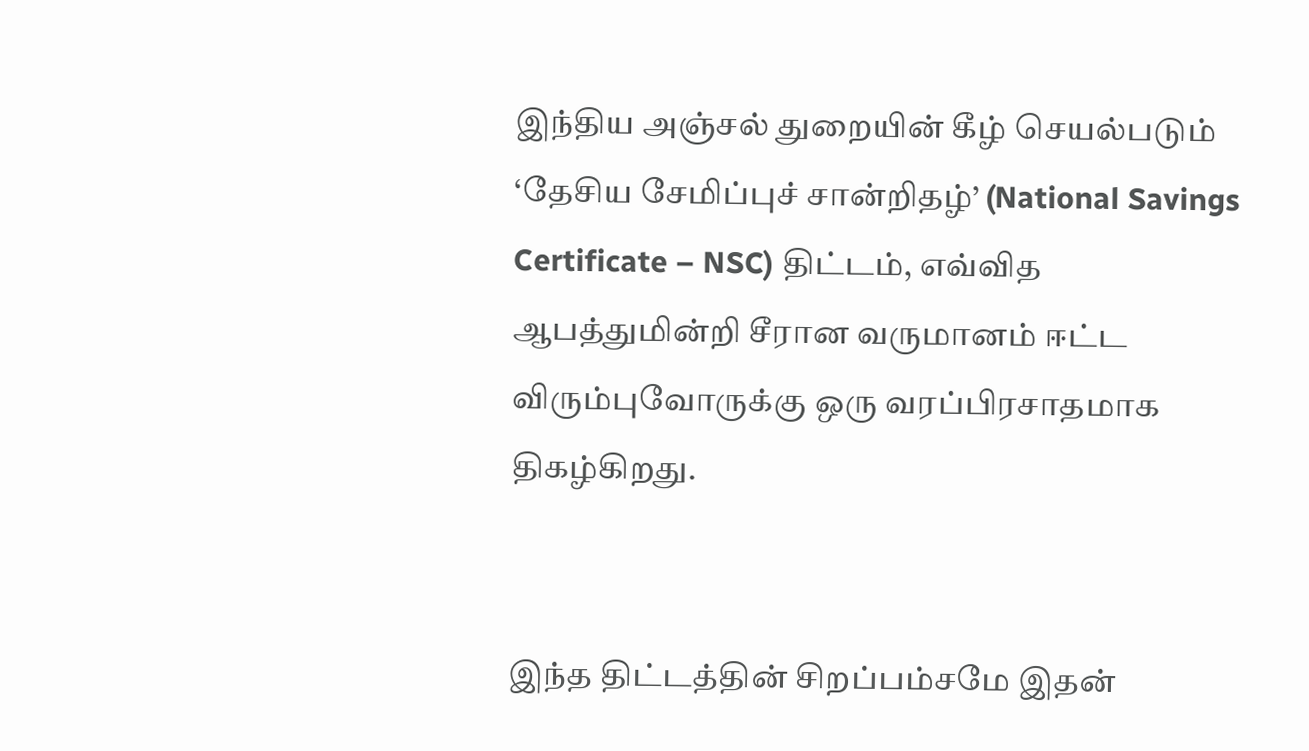இந்திய அஞ்சல் துறையின் கீழ் செயல்படும் ‘தேசிய சேமிப்புச் சான்றிதழ்’ (National Savings Certificate – NSC) திட்டம், எவ்வித ஆபத்துமின்றி சீரான வருமானம் ஈட்ட விரும்புவோருக்கு ஒரு வரப்பிரசாதமாக திகழ்கிறது.


இந்த திட்டத்தின் சிறப்பம்சமே இதன்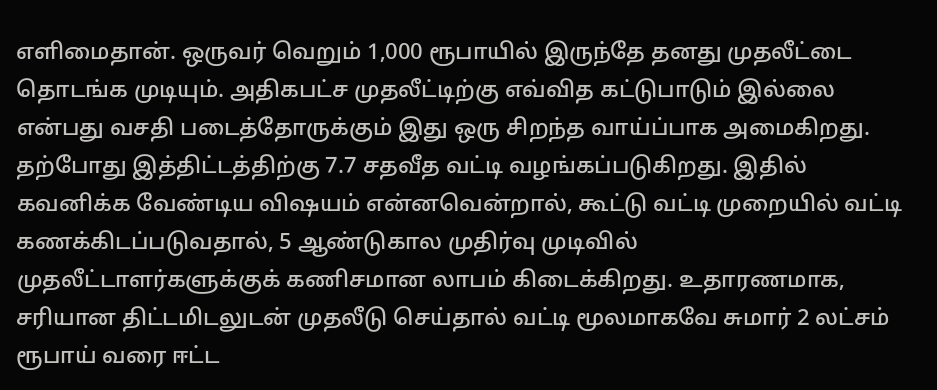எளிமைதான். ஒருவர் வெறும் 1,000 ரூபாயில் இருந்தே தனது முதலீட்டை தொடங்க முடியும். அதிகபட்ச முதலீட்டிற்கு எவ்வித கட்டுபாடும் இல்லை என்பது வசதி படைத்தோருக்கும் இது ஒரு சிறந்த வாய்ப்பாக அமைகிறது. தற்போது இத்திட்டத்திற்கு 7.7 சதவீத வட்டி வழங்கப்படுகிறது. இதில் கவனிக்க வேண்டிய விஷயம் என்னவென்றால், கூட்டு வட்டி முறையில் வட்டி கணக்கிடப்படுவதால், 5 ஆண்டுகால முதிர்வு முடிவில் முதலீட்டாளர்களுக்குக் கணிசமான லாபம் கிடைக்கிறது. உதாரணமாக, சரியான திட்டமிடலுடன் முதலீடு செய்தால் வட்டி மூலமாகவே சுமார் 2 லட்சம் ரூபாய் வரை ஈட்ட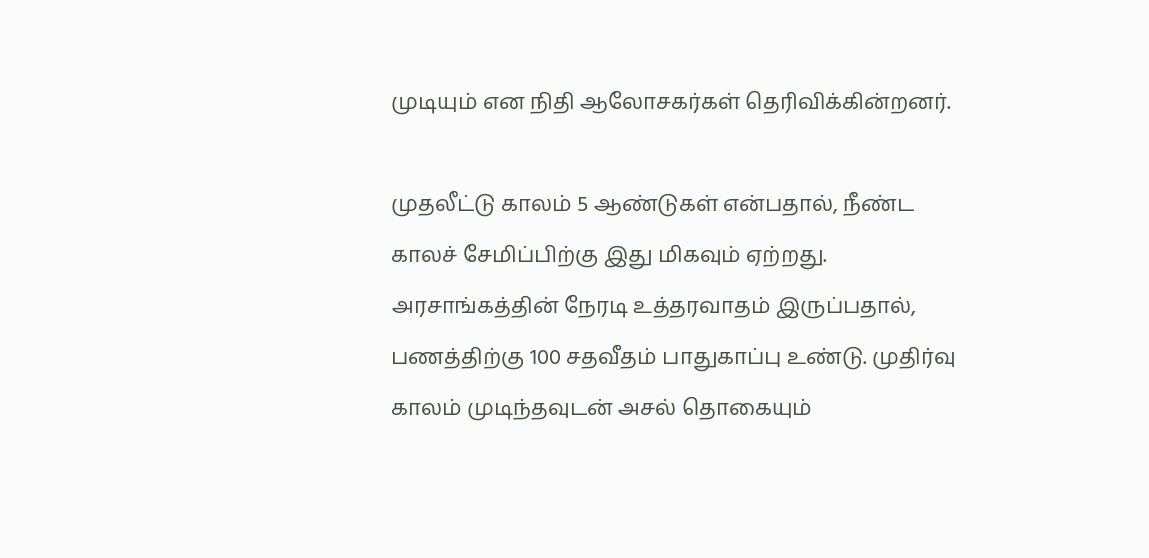முடியும் என நிதி ஆலோசகர்கள் தெரிவிக்கின்றனர்.

முதலீட்டு காலம் 5 ஆண்டுகள் என்பதால், நீண்ட காலச் சேமிப்பிற்கு இது மிகவும் ஏற்றது. அரசாங்கத்தின் நேரடி உத்தரவாதம் இருப்பதால், பணத்திற்கு 100 சதவீதம் பாதுகாப்பு உண்டு. முதிர்வு காலம் முடிந்தவுடன் அசல் தொகையும்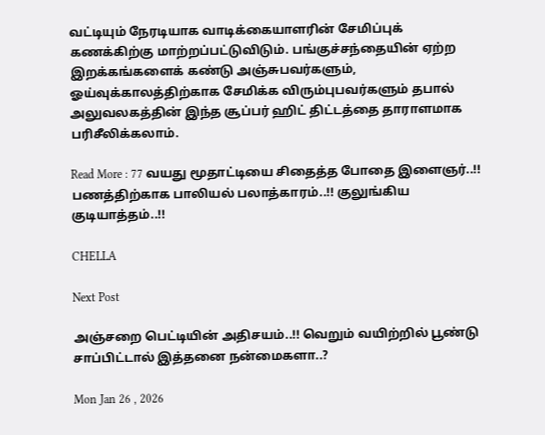வட்டியும் நேரடியாக வாடிக்கையாளரின் சேமிப்புக் கணக்கிற்கு மாற்றப்பட்டுவிடும். பங்குச்சந்தையின் ஏற்ற இறக்கங்களைக் கண்டு அஞ்சுபவர்களும், ஓய்வுக்காலத்திற்காக சேமிக்க விரும்புபவர்களும் தபால் அலுவலகத்தின் இந்த சூப்பர் ஹிட் திட்டத்தை தாராளமாக பரிசீலிக்கலாம்.

Read More : 77 வயது மூதாட்டியை சிதைத்த போதை இளைஞர்..!! பணத்திற்காக பாலியல் பலாத்காரம்..!! குலுங்கிய குடியாத்தம்..!!

CHELLA

Next Post

அஞ்சறை பெட்டியின் அதிசயம்..!! வெறும் வயிற்றில் பூண்டு சாப்பிட்டால் இத்தனை நன்மைகளா..?

Mon Jan 26 , 2026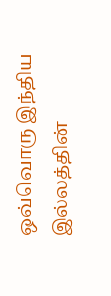ஒவ்வொரு இந்திய இல்லத்தின்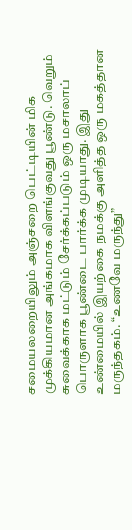சமையலறையிலும் அஞ்சறை பெட்டியின் மிக முக்கியமான அங்கமாக விளங்குவது பூண்டு. வெறும் சுவைக்காக மட்டும் சேர்க்கப்படும் ஒரு மசாலாப் பொருளாக பூண்டை பார்க்க முடியாது. இது உண்மையில் இயற்கை நமக்கு அளித்த ஒரு மகத்தான மருந்தகம். “உணவே மருந்து”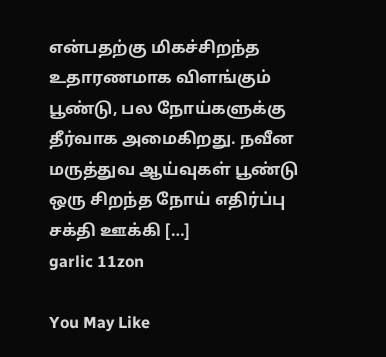என்பதற்கு மிகச்சிறந்த உதாரணமாக விளங்கும் பூண்டு, பல நோய்களுக்கு தீர்வாக அமைகிறது. நவீன மருத்துவ ஆய்வுகள் பூண்டு ஒரு சிறந்த நோய் எதிர்ப்பு சக்தி ஊக்கி […]
garlic 11zon

You May Like